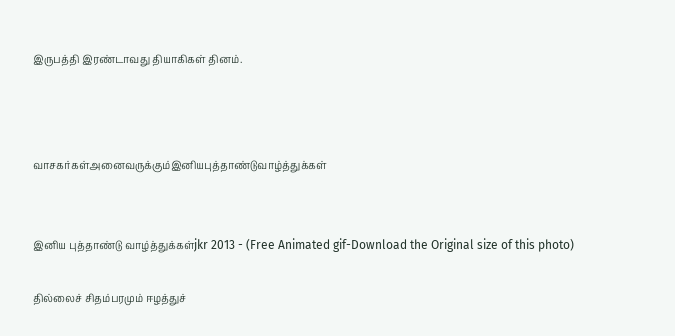இருபத்தி இரண்டாவது தியாகிகள் தினம்.



வாசகர்கள்அனைவருக்கும்இனியபுத்தாண்டுவாழ்த்துக்கள்


இனிய புத்தாண்டு வாழ்த்துக்கள்jkr 2013 - (Free Animated gif-Download the Original size of this photo)

தில்லைச் சிதம்பரமும் ஈழத்துச்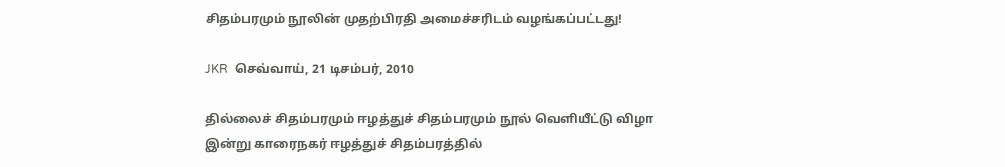சிதம்பரமும் நூலின் முதற்பிரதி அமைச்சரிடம் வழங்கப்பட்டது!

JKR  செவ்வாய், 21 டிசம்பர், 2010

தில்லைச் சிதம்பரமும் ஈழத்துச் சிதம்பரமும் நூல் வெளியீட்டு விழா இன்று காரைநகர் ஈழத்துச் சிதம்பரத்தில்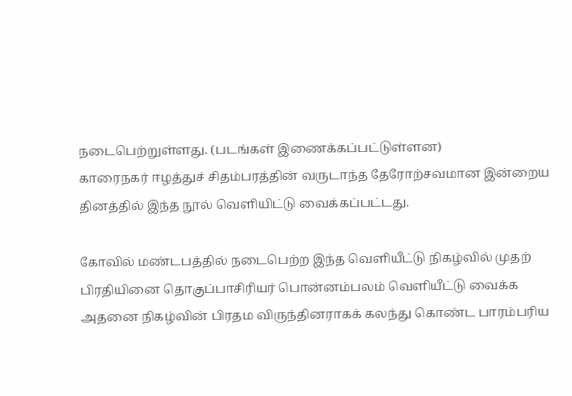நடைபெற்றுள்ளது. (படங்கள் இணைக்கப்பட்டுள்ளன)
காரைநகர் ஈழத்துச் சிதம்பரத்தின் வருடாந்த தேரோற்சவமான இன்றைய தினத்தில் இந்த நூல் வெளியிட்டு வைக்கப்பட்டது.

கோவில் மண்டபத்தில் நடைபெற்ற இந்த வெளியீட்டு நிகழ்வில் முதற் பிரதியினை தொகுப்பாசிரியர் பொன்னம்பலம் வெளியீட்டு வைக்க அதனை நிகழ்வின் பிரதம விருந்தினராகக் கலந்து கொண்ட பாரம்பரிய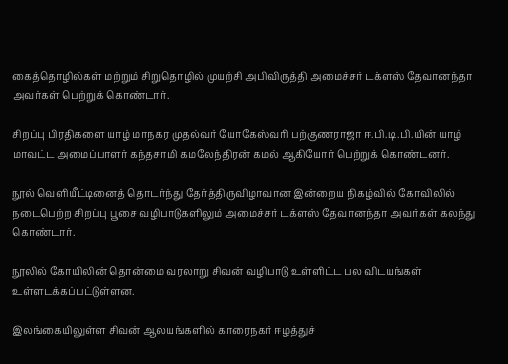கைத்தொழில்கள் மற்றும் சிறுதொழில் முயற்சி அபிவிருத்தி அமைச்சர் டக்ளஸ் தேவானந்தா அவர்கள் பெற்றுக் கொண்டார்.

சிறப்பு பிரதிகளை யாழ் மாநகர முதல்வர் யோகேஸ்வரி பற்குணராஜா ஈ.பி.டி.பி.யின் யாழ் மாவட்ட அமைப்பாளர் கந்தசாமி கமலேந்திரன் கமல் ஆகியோர் பெற்றுக் கொண்டனர்.

நூல் வெளியீட்டினைத் தொடர்ந்து தேர்த்திருவிழாவான இன்றைய நிகழ்வில் கோவிலில் நடைபெற்ற சிறப்பு பூசை வழிபாடுகளிலும் அமைச்சர் டக்ளஸ் தேவானந்தா அவர்கள் கலந்து கொண்டார்.

நூலில் கோயிலின் தொன்மை வரலாறு சிவன் வழிபாடு உள்ளிட்ட பல விடயங்கள் உள்ளடக்கப்பட்டுள்ளன.

இலங்கையிலுள்ள சிவன் ஆலயங்களில் காரைநகர் ஈழத்துச்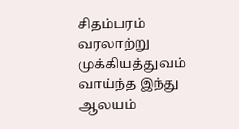சிதம்பரம் வரலாற்று முக்கியத்துவம் வாய்ந்த இந்து ஆலயம்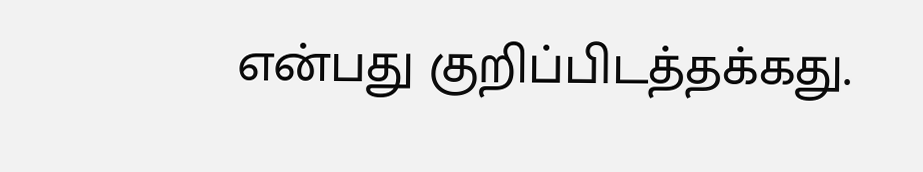என்பது குறிப்பிடத்தக்கது.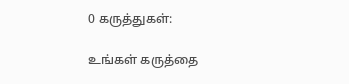0 கருத்துகள்:

உங்கள் கருத்தை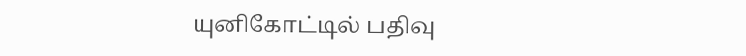யுனிகோட்டில் பதிவு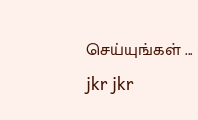செய்யுங்கள் ...
jkr jkr